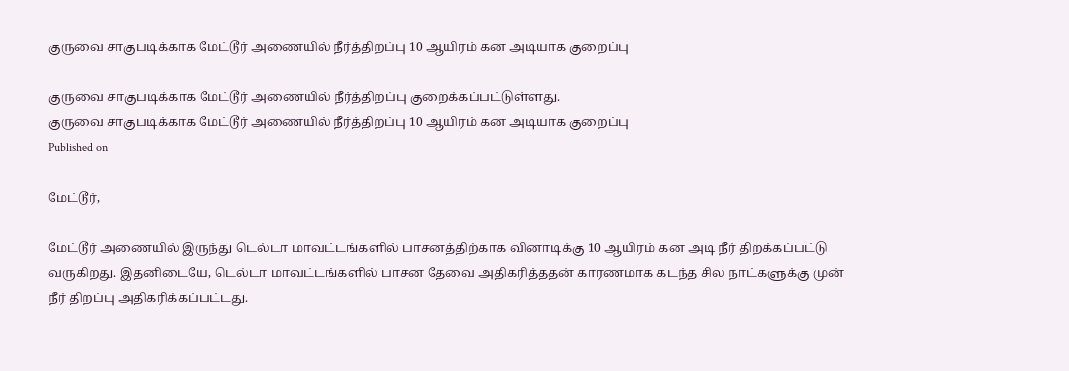குருவை சாகுபடிக்காக மேட்டூர் அணையில் நீர்த்திறப்பு 10 ஆயிரம் கன அடியாக குறைப்பு

குருவை சாகுபடிக்காக மேட்டூர் அணையில் நீர்த்திறப்பு குறைக்கப்பட்டுள்ளது.
குருவை சாகுபடிக்காக மேட்டூர் அணையில் நீர்த்திறப்பு 10 ஆயிரம் கன அடியாக குறைப்பு
Published on

மேட்டூர்,

மேட்டூர் அணையில் இருந்து டெல்டா மாவட்டங்களில் பாசனத்திற்காக வினாடிக்கு 10 ஆயிரம் கன அடி நீர் திறக்கப்பட்டு வருகிறது. இதனிடையே, டெல்டா மாவட்டங்களில் பாசன தேவை அதிகரித்ததன் காரணமாக கடந்த சில நாட்களுக்கு முன் நீர் திறப்பு அதிகரிக்கப்பட்டது.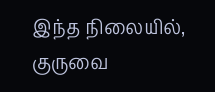இந்த நிலையில், குருவை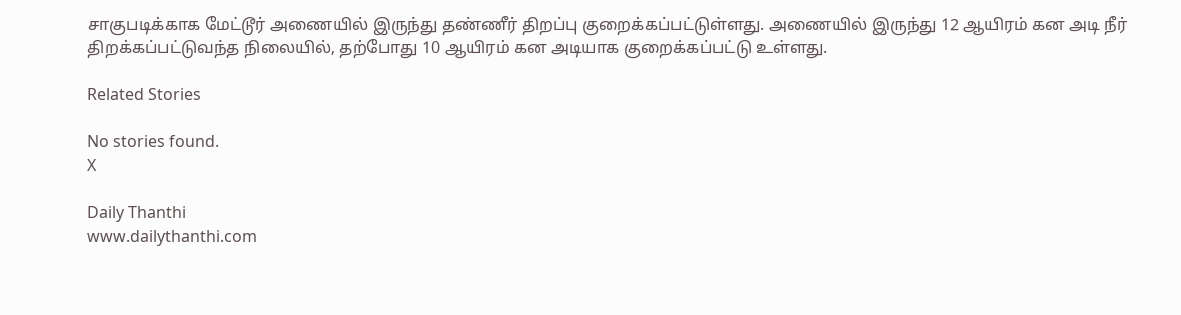சாகுபடிக்காக மேட்டூர் அணையில் இருந்து தண்ணீர் திறப்பு குறைக்கப்பட்டுள்ளது. அணையில் இருந்து 12 ஆயிரம் கன அடி நீர் திறக்கப்பட்டுவந்த நிலையில், தற்போது 10 ஆயிரம் கன அடியாக குறைக்கப்பட்டு உள்ளது.

Related Stories

No stories found.
X

Daily Thanthi
www.dailythanthi.com